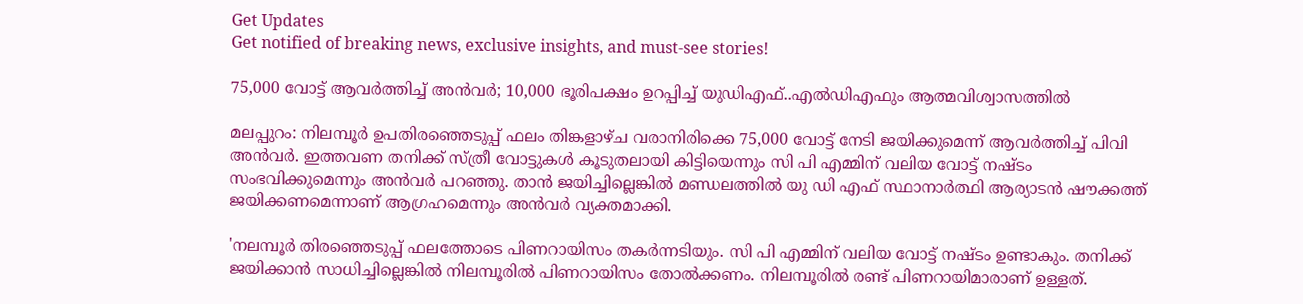Get Updates
Get notified of breaking news, exclusive insights, and must-see stories!

75,000 വോട്ട് ആവർത്തിച്ച് അൻവർ; 10,000 ഭൂരിപക്ഷം ഉറപ്പിച്ച് യുഡിഎഫ്..എൽഡിഎഫും ആത്മവിശ്വാസത്തിൽ

മലപ്പുറം: നിലമ്പൂർ ഉപതിരഞ്ഞെടുപ്പ് ഫലം തിങ്കളാഴ്ച വരാനിരിക്കെ 75,000 വോട്ട് നേടി ജയിക്കുമെന്ന് ആവർത്തിച്ച് പിവി അൻവർ. ഇത്തവണ തനിക്ക് സ്ത്രീ വോട്ടുകൾ കൂടുതലായി കിട്ടിയെന്നും സി പി എമ്മിന് വലിയ വോട്ട് നഷ്ടം സംഭവിക്കുമെന്നും അൻവർ പറഞ്ഞു. താൻ ജയിച്ചില്ലെങ്കിൽ മണ്ഡലത്തിൽ യു ഡി എഫ് സ്ഥാനാർത്ഥി ആര്യാടൻ ഷൗക്കത്ത് ജയിക്കണമെന്നാണ് ആഗ്രഹമെന്നും അൻവർ വ്യക്തമാക്കി.

'നലമ്പൂർ തിരഞ്ഞെടുപ്പ് ഫലത്തോടെ പിണറായിസം തകർന്നടിയും. സി പി എമ്മിന് വലിയ വോട്ട് നഷ്ടം ഉണ്ടാകും. തനിക്ക് ജയിക്കാൻ സാധിച്ചില്ലെങ്കിൽ നിലമ്പൂരിൽ പിണറായിസം തോൽക്കണം. നിലമ്പൂരിൽ രണ്ട് പിണറായിമാരാണ് ഉള്ളത്.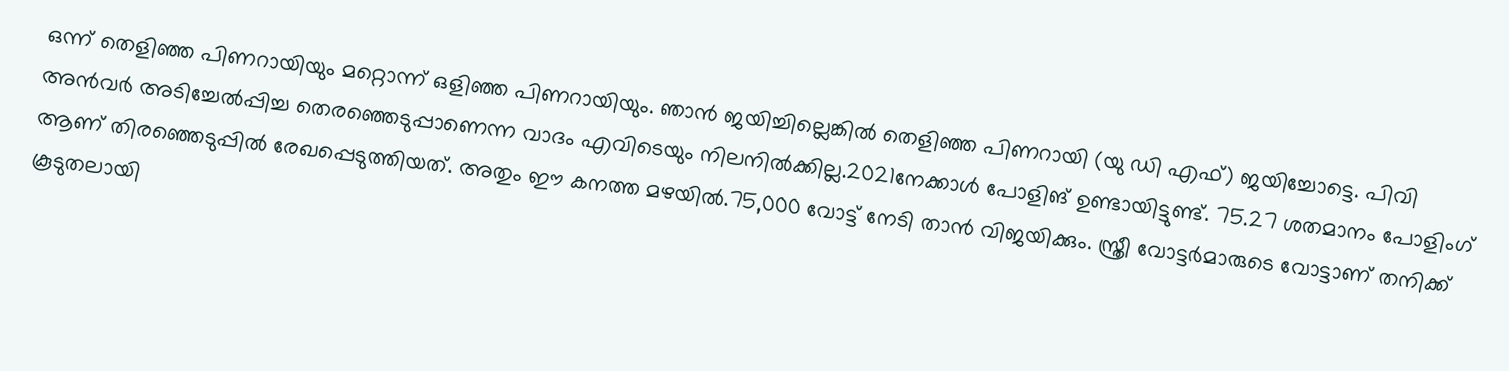ഒന്ന് തെളിഞ്ഞ പിണറായിയും മറ്റൊന്ന് ഒളിഞ്ഞ പിണറായിയും. ഞാൻ ജയിച്ചില്ലെങ്കിൽ തെളിഞ്ഞ പിണറായി (യു ഡി എഫ്) ജയിച്ചോട്ടെ. പിവി അൻവർ അടിച്ചേൽപ്പിച്ച തെരഞ്ഞെടുപ്പാണെന്ന വാദം എവിടെയും നിലനിൽക്കില്ല.2021നേക്കാൾ പോളിങ് ഉണ്ടായിട്ടുണ്ട്. 75.27 ശതമാനം പോളിംഗ് ആണ് തിരഞ്ഞെടുപ്പിൽ രേഖപ്പെടുത്തിയത്. അതും ഈ കനത്ത മഴയിൽ.75,000 വോട്ട് നേടി താൻ വിജയിക്കും. സ്ത്രീ വോട്ടർമാരുടെ വോട്ടാണ് തനിക്ക് കൂടുതലായി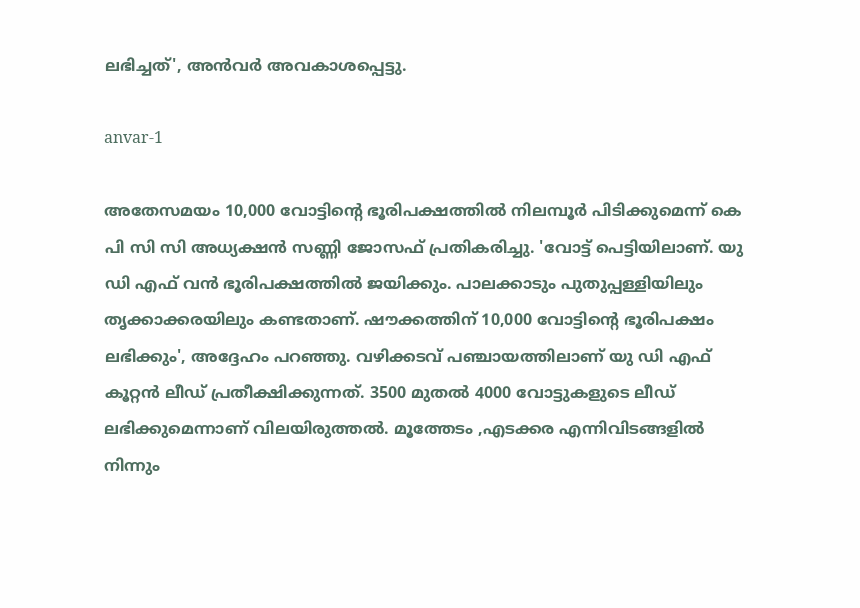ലഭിച്ചത്', അൻവർ അവകാശപ്പെട്ടു.

anvar-1

അതേസമയം 10,000 വോട്ടിന്റെ ഭൂരിപക്ഷത്തിൽ നിലമ്പൂർ പിടിക്കുമെന്ന് കെ പി സി സി അധ്യക്ഷൻ സണ്ണി ജോസഫ് പ്രതികരിച്ചു. 'വോട്ട് പെട്ടിയിലാണ്. യു ഡി എഫ് വൻ ഭൂരിപക്ഷത്തിൽ ജയിക്കും. പാലക്കാടും പുതുപ്പള്ളിയിലും തൃക്കാക്കരയിലും കണ്ടതാണ്. ഷൗക്കത്തിന് 10,000 വോട്ടിന്റെ ഭൂരിപക്ഷം ലഭിക്കും', അദ്ദേഹം പറഞ്ഞു. വഴിക്കടവ് പഞ്ചായത്തിലാണ് യു ഡി എഫ് കൂറ്റൻ ലീഡ് പ്രതീക്ഷിക്കുന്നത്. 3500 മുതൽ 4000 വോട്ടുകളുടെ ലീഡ് ലഭിക്കുമെന്നാണ് വിലയിരുത്തൽ. മൂത്തേടം ,എടക്കര എന്നിവിടങ്ങളിൽ നിന്നും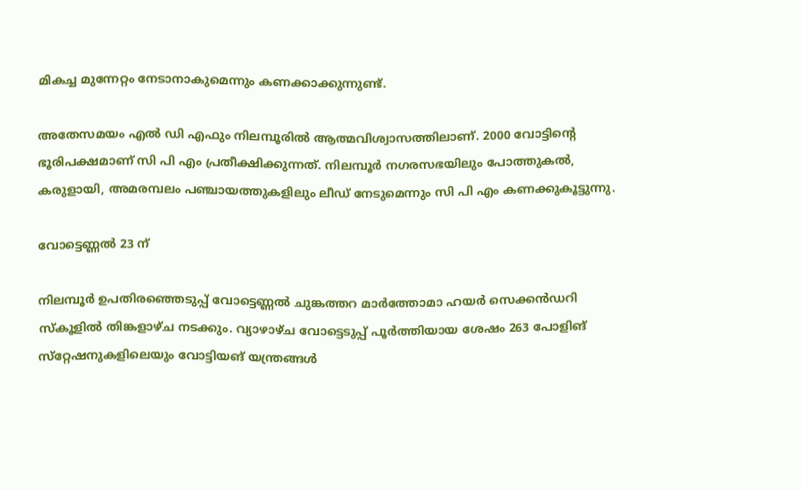മികച്ച മുന്നേറ്റം നേടാനാകുമെന്നും കണക്കാക്കുന്നുണ്ട്.

അതേസമയം എൽ ഡി എഫും നിലമ്പൂരിൽ ആത്മവിശ്വാസത്തിലാണ്. 2000 വോട്ടിന്റെ ഭൂരിപക്ഷമാണ് സി പി എം പ്രതീക്ഷിക്കുന്നത്. നിലമ്പൂര്‍ നഗരസഭയിലും പോത്തുകല്‍, കരുളായി, അമരമ്പലം പഞ്ചായത്തുകളിലും ലീഡ് നേടുമെന്നും സി പി എം കണക്കുകൂട്ടുന്നു.

വോട്ടെണ്ണല്‍ 23 ന്

നിലമ്പൂർ ഉപതിരഞ്ഞെടുപ്പ് വോട്ടെണ്ണൽ ചുങ്കത്തറ മാര്‍ത്തോമാ ഹയര്‍ സെക്കന്‍ഡറി സ്‌കൂളില്‍ തിങ്കളാഴ്ച നടക്കും. വ്യാഴാഴ്ച വോട്ടെടുപ്പ് പൂര്‍ത്തിയായ ശേഷം 263 പോളിങ് സ്‌റ്റേഷനുകളിലെയും വോട്ടിയങ് യന്ത്രങ്ങള്‍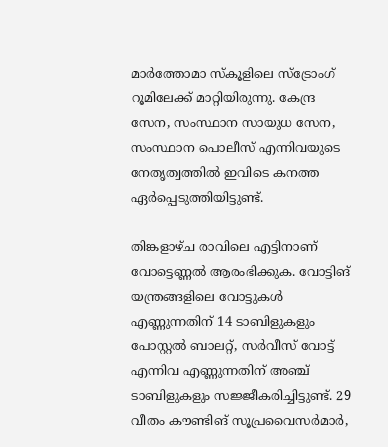മാര്‍ത്തോമാ സ്‌കൂളിലെ സ്‌ട്രോംഗ് റൂമിലേക്ക് മാറ്റിയിരുന്നു. കേന്ദ്ര സേന, സംസ്ഥാന സായുധ സേന, സംസ്ഥാന പൊലീസ് എന്നിവയുടെ നേതൃത്വത്തില്‍ ഇവിടെ കനത്ത ഏര്‍പ്പെടുത്തിയിട്ടുണ്ട്.

തിങ്കളാഴ്ച രാവിലെ എട്ടിനാണ് വോട്ടെണ്ണല്‍ ആരംഭിക്കുക. വോട്ടിങ് യന്ത്രങ്ങളിലെ വോട്ടുകള്‍ എണ്ണുന്നതിന് 14 ടാബിളുകളും പോസ്റ്റല്‍ ബാലറ്റ്, സര്‍വീസ് വോട്ട് എന്നിവ എണ്ണുന്നതിന് അഞ്ച് ടാബിളുകളും സജ്ജീകരിച്ചിട്ടുണ്ട്. 29 വീതം കൗണ്ടിങ് സൂപ്രവൈസര്‍മാര്‍,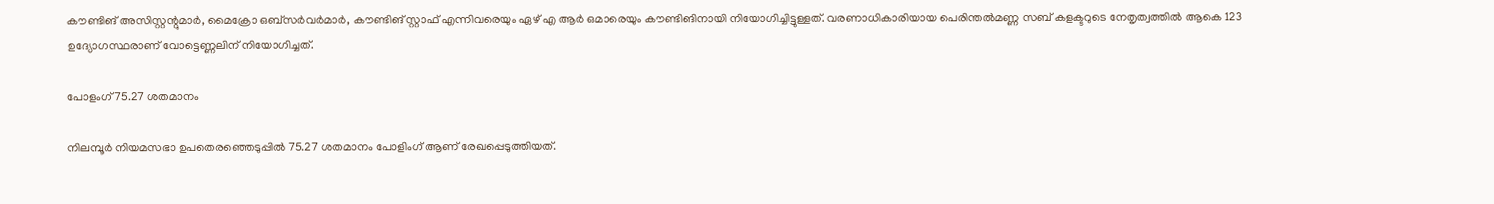കൗണ്ടിങ് അസിസ്റ്റന്റുമാര്‍, മൈക്രോ ഒബ്‌സര്‍വര്‍മാര്‍, കൗണ്ടിങ് സ്റ്റാഫ് എന്നിവരെയും ഏഴ് എ ആര്‍ ഒമാരെയും കൗണ്ടിങിനായി നിയോഗിച്ചിട്ടുള്ളത്. വരണാധികാരിയായ പെരിന്തല്‍മണ്ണ സബ് കളക്ടറുടെ നേതൃത്വത്തില്‍ ആകെ 123 ഉദ്യോഗസ്ഥരാണ് വോട്ടെണ്ണലിന് നിയോഗിച്ചത്.

പോളംഗ് 75.27 ശതമാനം

നിലമ്പൂര്‍ നിയമസഭാ ഉപതെരഞ്ഞെടുപ്പില്‍ 75.27 ശതമാനം പോളിംഗ് ആണ് രേഖപ്പെടുത്തിയത്.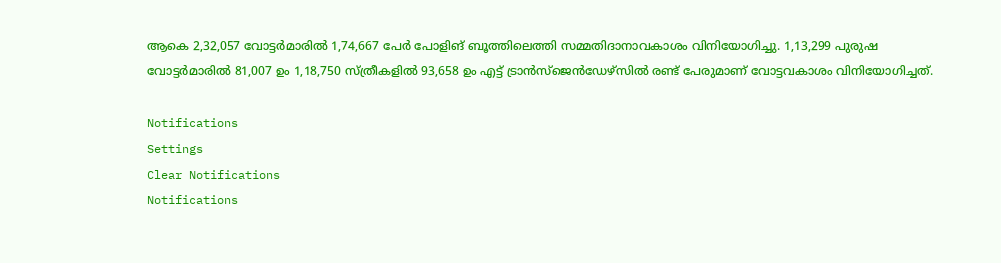ആകെ 2,32,057 വോട്ടര്‍മാരില്‍ 1,74,667 പേര്‍ പോളിങ് ബൂത്തിലെത്തി സമ്മതിദാനാവകാശം വിനിയോഗിച്ചു. 1,13,299 പുരുഷ വോട്ടര്‍മാരില്‍ 81,007 ഉം 1,18,750 സ്ത്രീകളില്‍ 93,658 ഉം എട്ട് ട്രാന്‍സ്‌ജെന്‍ഡേഴ്‌സില്‍ രണ്ട് പേരുമാണ് വോട്ടവകാശം വിനിയോഗിച്ചത്.

Notifications
Settings
Clear Notifications
Notifications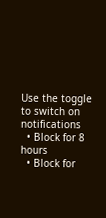Use the toggle to switch on notifications
  • Block for 8 hours
  • Block for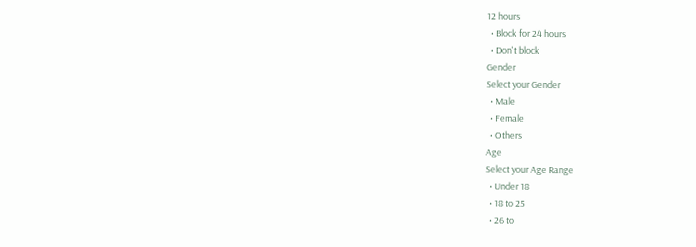12 hours
  • Block for 24 hours
  • Don't block
Gender
Select your Gender
  • Male
  • Female
  • Others
Age
Select your Age Range
  • Under 18
  • 18 to 25
  • 26 to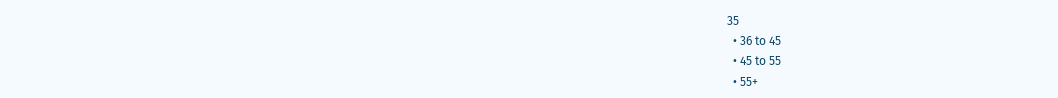35
  • 36 to 45
  • 45 to 55
  • 55+